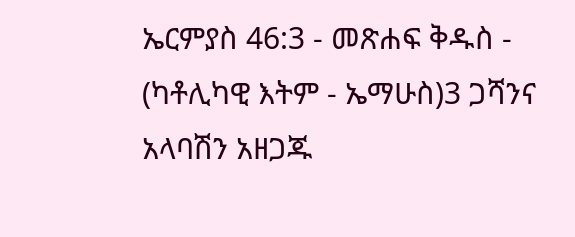ኤርምያስ 46:3 - መጽሐፍ ቅዱስ - (ካቶሊካዊ እትም - ኤማሁስ)3 ጋሻንና አላባሽን አዘጋጁ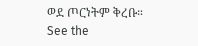ወደ ጦርነትም ቅረቡ። See the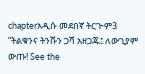chapterአዲሱ መደበኛ ትርጒም3 “ትልቁንና ትንሹን ጋሻ አዘጋጁ፤ ለውጊያም ውጡ! See the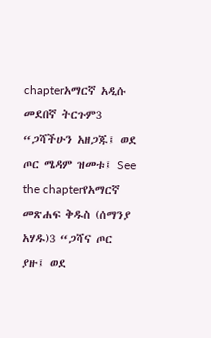chapterአማርኛ አዲሱ መደበኛ ትርጉም3 “ጋሻችሁን አዘጋጁ፤ ወደ ጦር ሜዳም ዝመቱ፤ See the chapterየአማርኛ መጽሐፍ ቅዱስ (ሰማንያ አሃዱ)3 “ጋሻና ጦር ያዙ፤ ወደ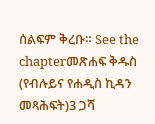ሰልፍም ቅረቡ። See the chapterመጽሐፍ ቅዱስ (የብሉይና የሐዲስ ኪዳን መጻሕፍት)3 ጋሻ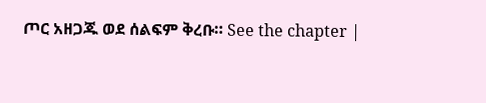ጦር አዘጋጁ ወደ ሰልፍም ቅረቡ። See the chapter |